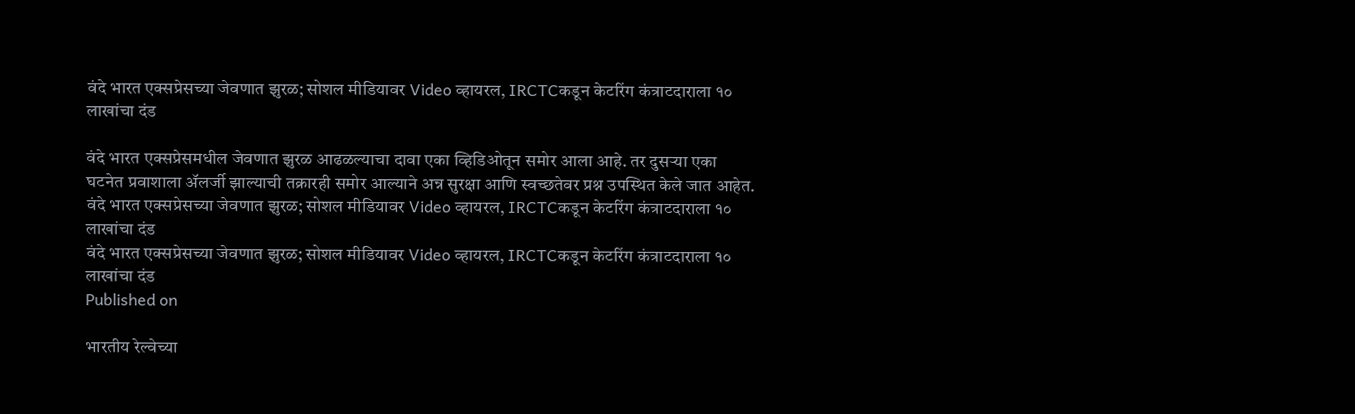वंदे भारत एक्सप्रेसच्या जेवणात झुरळ; सोशल मीडियावर Video व्हायरल, IRCTCकडून केटरिंग कंत्राटदाराला १० लाखांचा दंड

वंदे भारत एक्सप्रेसमधील जेवणात झुरळ आढळल्याचा दावा एका व्हिडिओतून समोर आला आहे. तर दुसऱ्या एका घटनेत प्रवाशाला ॲलर्जी झाल्याची तक्रारही समोर आल्याने अन्न सुरक्षा आणि स्वच्छतेवर प्रश्न उपस्थित केले जात आहेत.
वंदे भारत एक्सप्रेसच्या जेवणात झुरळ; सोशल मीडियावर Video व्हायरल, IRCTCकडून केटरिंग कंत्राटदाराला १० लाखांचा दंड
वंदे भारत एक्सप्रेसच्या जेवणात झुरळ; सोशल मीडियावर Video व्हायरल, IRCTCकडून केटरिंग कंत्राटदाराला १० लाखांचा दंड
Published on

भारतीय रेल्वेच्या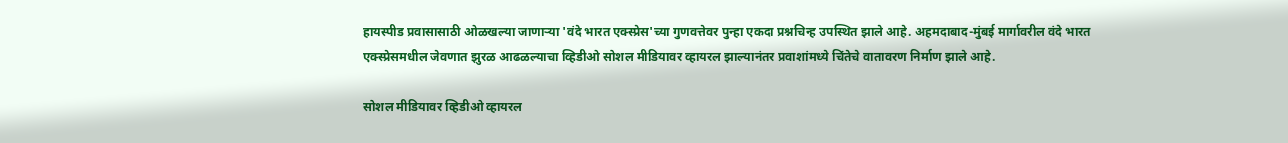हायस्पीड प्रवासासाठी ओळखल्या जाणाऱ्या 'वंदे भारत एक्स्प्रेस'च्या गुणवत्तेवर पुन्हा एकदा प्रश्नचिन्ह उपस्थित झाले आहे. अहमदाबाद-मुंबई मार्गावरील वंदे भारत एक्स्प्रेसमधील जेवणात झुरळ आढळल्याचा व्हिडीओ सोशल मीडियावर व्हायरल झाल्यानंतर प्रवाशांमध्ये चिंतेचे वातावरण निर्माण झाले आहे.

सोशल मीडियावर व्हिडीओ व्हायरल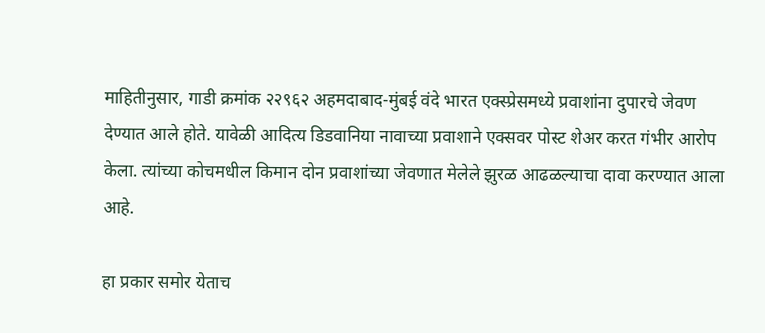माहितीनुसार, गाडी क्रमांक २२९६२ अहमदाबाद-मुंबई वंदे भारत एक्स्प्रेसमध्ये प्रवाशांना दुपारचे जेवण देण्यात आले होते. यावेळी आदित्य डिडवानिया नावाच्या प्रवाशाने एक्सवर पोस्ट शेअर करत गंभीर आरोप केला. त्यांच्या कोचमधील किमान दोन प्रवाशांच्या जेवणात मेलेले झुरळ आढळल्याचा दावा करण्यात आला आहे.

हा प्रकार समोर येताच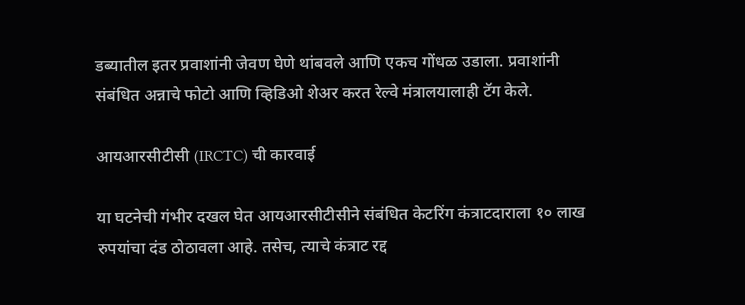डब्यातील इतर प्रवाशांनी जेवण घेणे थांबवले आणि एकच गोंधळ उडाला. प्रवाशांनी संबंधित अन्नाचे फोटो आणि व्हिडिओ शेअर करत रेल्वे मंत्रालयालाही टॅग केले.

आयआरसीटीसी (IRCTC) ची कारवाई

या घटनेची गंभीर दखल घेत आयआरसीटीसीने संबंधित केटरिंग कंत्राटदाराला १० लाख रुपयांचा दंड ठोठावला आहे. तसेच, त्याचे कंत्राट रद्द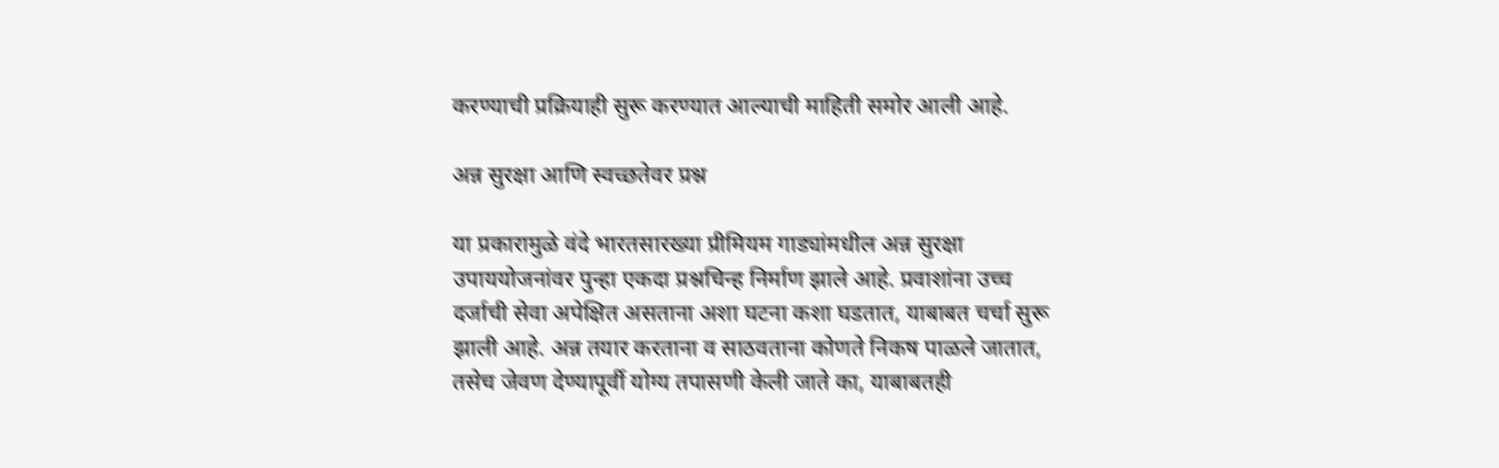करण्याची प्रक्रियाही सुरू करण्यात आल्याची माहिती समोर आली आहे.

अन्न सुरक्षा आणि स्वच्छतेवर प्रश्न

या प्रकारामुळे वंदे भारतसारख्या प्रीमियम गाड्यांमधील अन्न सुरक्षा उपाययोजनांवर पुन्हा एकदा प्रश्नचिन्ह निर्माण झाले आहे. प्रवाशांना उच्च दर्जाची सेवा अपेक्षित असताना अशा घटना कशा घडतात, याबाबत चर्चा सुरू झाली आहे. अन्न तयार करताना व साठवताना कोणते निकष पाळले जातात, तसेच जेवण देण्यापूर्वी योग्य तपासणी केली जाते का, याबाबतही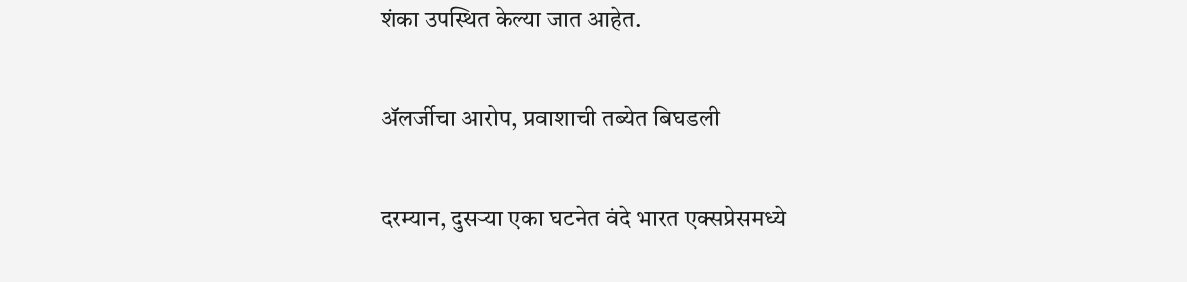शंका उपस्थित केल्या जात आहेत.

ॲलर्जीचा आरोप, प्रवाशाची तब्येत बिघडली

दरम्यान, दुसऱ्या एका घटनेत वंदे भारत एक्सप्रेसमध्ये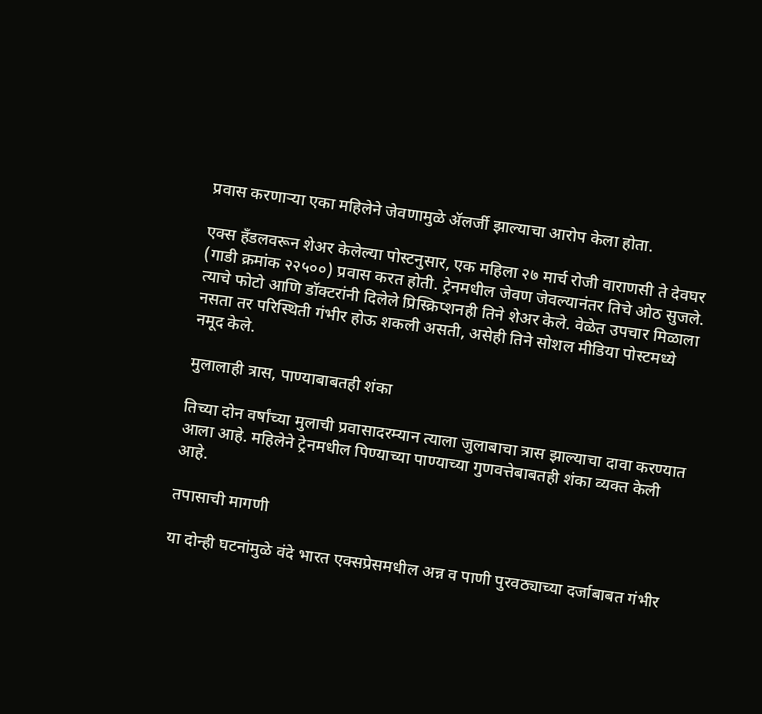प्रवास करणाऱ्या एका महिलेने जेवणामुळे ॲलर्जी झाल्याचा आरोप केला होता.

एक्स हँडलवरून शेअर केलेल्या पोस्टनुसार, एक महिला २७ मार्च रोजी वाराणसी ते देवघर (गाडी क्रमांक २२५००) प्रवास करत होती. ट्रेनमधील जेवण जेवल्यानंतर तिचे ओठ सुजले. त्याचे फोटो आणि डॉक्टरांनी दिलेले प्रिस्क्रिप्शनही तिने शेअर केले. वेळेत उपचार मिळाला नसता तर परिस्थिती गंभीर होऊ शकली असती, असेही तिने सोशल मीडिया पोस्टमध्ये नमूद केले.

मुलालाही त्रास, पाण्याबाबतही शंका

तिच्या दोन वर्षांच्या मुलाची प्रवासादरम्यान त्याला जुलाबाचा त्रास झाल्याचा दावा करण्यात आला आहे. महिलेने ट्रेनमधील पिण्याच्या पाण्याच्या गुणवत्तेबाबतही शंका व्यक्त केली आहे.

तपासाची मागणी

या दोन्ही घटनांमुळे वंदे भारत एक्सप्रेसमधील अन्न व पाणी पुरवठ्याच्या दर्जाबाबत गंभीर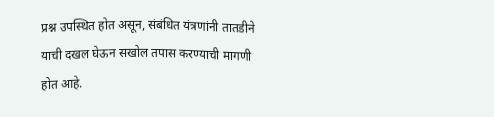प्रश्न उपस्थित होत असून, संबंधित यंत्रणांनी तातडीने याची दखल घेऊन सखोल तपास करण्याची मागणी होत आहे.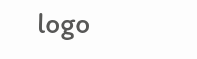logo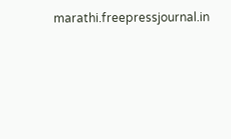marathi.freepressjournal.in